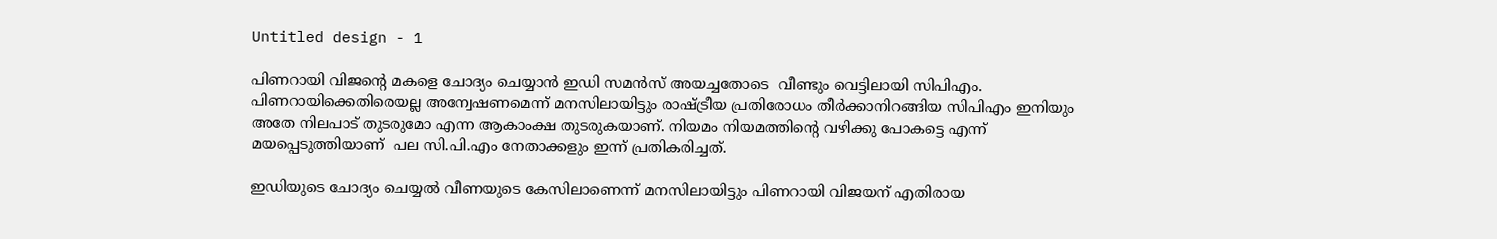Untitled design - 1

പിണറായി വിജന്‍റെ മകളെ ചോദ്യം ചെയ്യാന്‍ ഇഡി സമന്‍സ് അയച്ചതോടെ  വീണ്ടും വെട്ടിലായി സിപിഎം. പിണറായിക്കെതിരെയല്ല അന്വേഷണമെന്ന് മനസിലായിട്ടും രാഷ്ട്രീയ പ്രതിരോധം തീര്‍ക്കാനിറങ്ങിയ സിപിഎം ഇനിയും അതേ നിലപാട് തുടരുമോ എന്ന ആകാംക്ഷ തുടരുകയാണ്. നിയമം നിയമത്തിന്‍റെ വഴിക്കു പോകട്ടെ എന്ന് മയപ്പെടുത്തിയാണ്  പല സി.പി.എം നേതാക്കളും ഇന്ന് പ്രതികരിച്ചത്.

ഇഡിയുടെ ചോദ്യം ചെയ്യല്‍ വീണയുടെ കേസിലാണെന്ന് മനസിലായിട്ടും പിണറായി വിജയന് എതിരായ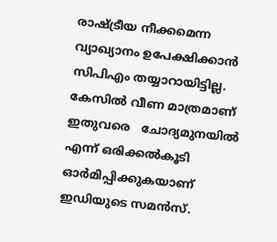രാഷ്ട്രീയ നീക്കമെന്ന വ്യാഖ്യാനം ഉപേക്ഷിക്കാന്‍ സിപിഎം തയ്യാറായിട്ടില്ല. കേസില്‍ വീണ മാത്രമാണ് ഇതുവരെ   ചോദ്യമുനയില്‍ എന്ന് ഒരിക്കല്‍കൂടി ഓര്‍മിപ്പിക്കുകയാണ് ഇഡിയുടെ സമന്‍സ്.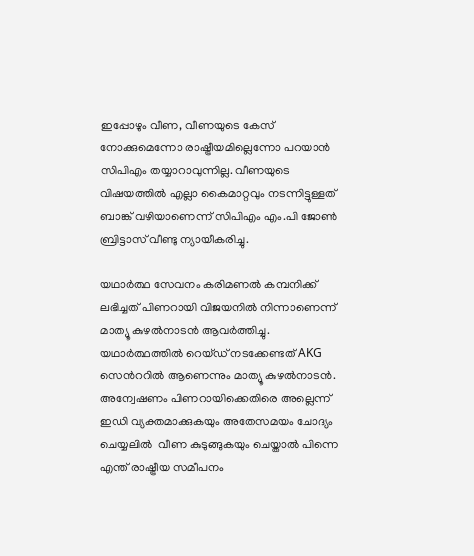ഇപ്പോഴും വീണ, വീണയുടെ കേസ് നോക്കുമെന്നോ രാഷ്ട്രീയമില്ലെന്നോ പറയാന്‍ സിപിഎം തയ്യാറാവുന്നില്ല. വീണയുടെ വിഷയത്തിൽ എല്ലാ കൈമാറ്റവും നടന്നിട്ടുള്ളത് ബാങ്ക് വഴിയാണെന്ന് സിപിഎം എം.പി ജോണ്‍ ബ്രിട്ടാസ് വീണ്ടു ന്യായീകരിച്ചു.

യഥാർത്ഥ സേവനം കരിമണൽ കമ്പനിക്ക് ലഭിച്ചത് പിണറായി വിജയനിൽ നിന്നാണെന്ന് മാത്യൂ കുഴല്‍നാടന്‍ ആവര്‍ത്തിച്ചു. യഥാർത്ഥത്തിൽ റെയ്‌ഡ്‌ നടക്കേണ്ടത് AKG സെന്‍ററില്‍ ആണെന്നും മാത്യൂ കുഴല്‍നാടന്‍. അന്വേഷണം പിണറായിക്കെതിരെ അല്ലെന്ന് ഇഡി വ്യക്തമാക്കുകയും അതേസമയം ചോദ്യം ചെയ്യലില്‍  വീണ കുടുങ്ങുകയും ചെയ്താല്‍ പിന്നെ എന്ത് രാഷ്ട്രീയ സമീപനം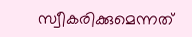സ്വീകരിക്കുമെന്നത്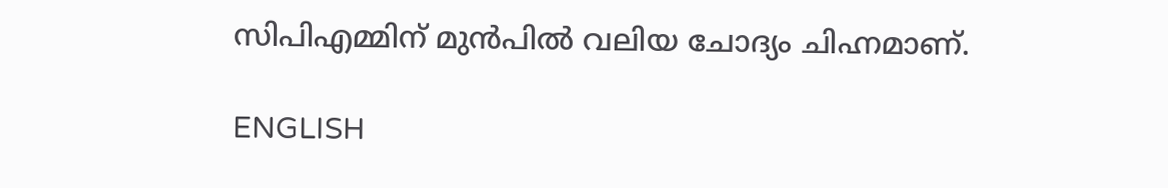സിപിഎമ്മിന് മുന്‍പില്‍ വലിയ ചോദ്യം ചിഹ്നമാണ്.

ENGLISH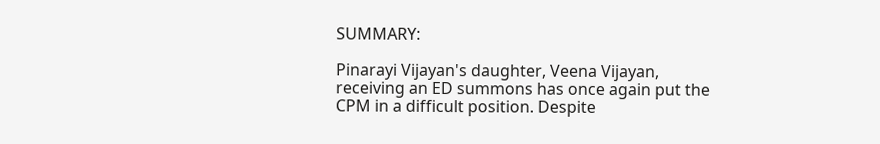SUMMARY:

Pinarayi Vijayan's daughter, Veena Vijayan, receiving an ED summons has once again put the CPM in a difficult position. Despite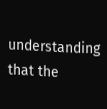understanding that the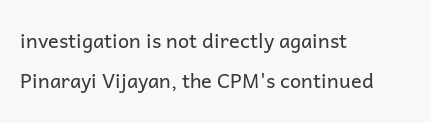investigation is not directly against Pinarayi Vijayan, the CPM's continued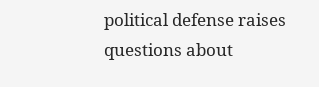political defense raises questions about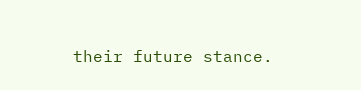their future stance.